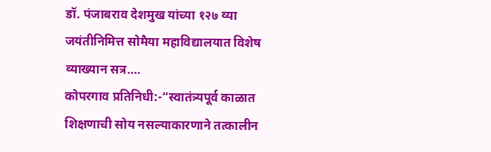डॉ. पंजाबराव देशमुख यांच्या १२७ व्या जयंतीनिमित्त सोमैया महाविद्यालयात विशेष व्याख्यान सत्र….
कोपरगाव प्रतिनिधी:-“स्वातंत्र्यपूर्व काळात शिक्षणाची सोय नसल्याकारणाने तत्कालीन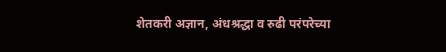शेतकरी अज्ञान, अंधश्रद्धा व रुढी परंपरेच्या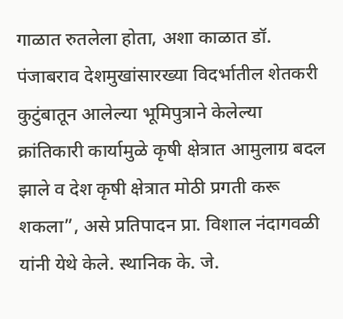गाळात रुतलेला होता, अशा काळात डॉ. पंजाबराव देशमुखांसारख्या विदर्भातील शेतकरी कुटुंबातून आलेल्या भूमिपुत्राने केलेल्या क्रांतिकारी कार्यामुळे कृषी क्षेत्रात आमुलाग्र बदल झाले व देश कृषी क्षेत्रात मोठी प्रगती करू शकला”, असे प्रतिपादन प्रा. विशाल नंदागवळी यांनी येथे केले. स्थानिक के. जे.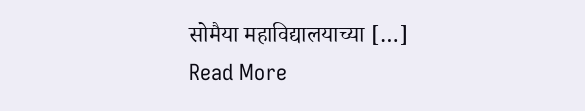सोमैया महाविद्यालयाच्या […]
Read More